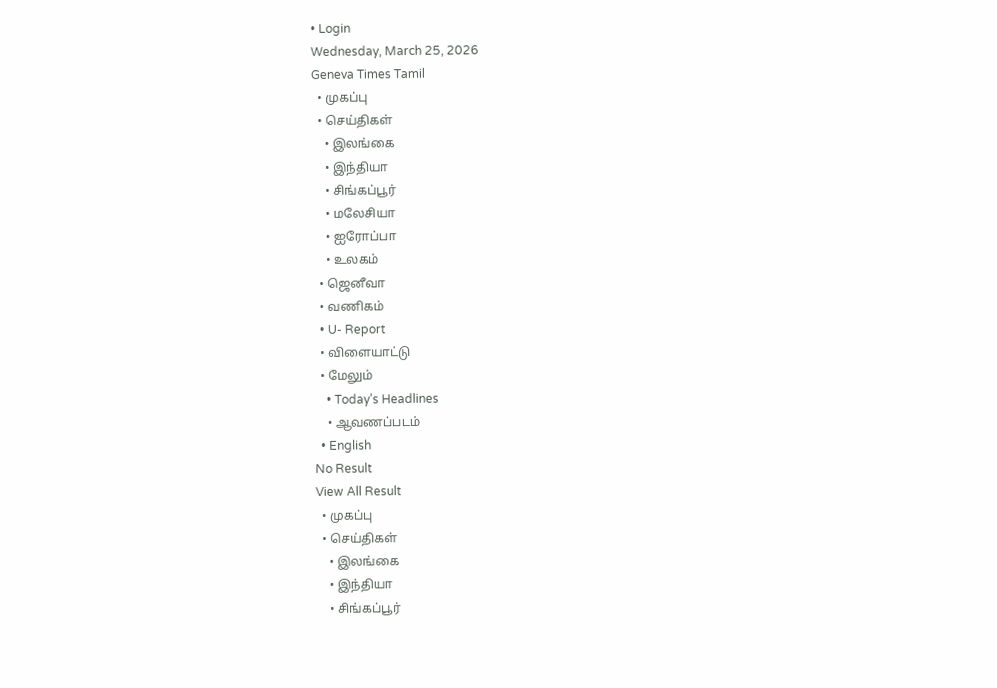• Login
Wednesday, March 25, 2026
Geneva Times Tamil
  • முகப்பு
  • செய்திகள்
    • இலங்கை
    • இந்தியா
    • சிங்கப்பூர்
    • மலேசியா
    • ஐரோப்பா
    • உலகம்
  • ஜெனீவா
  • வணிகம்
  • U- Report
  • விளையாட்டு
  • மேலும்
    • Today’s Headlines
    • ஆவணப்படம்
  • English
No Result
View All Result
  • முகப்பு
  • செய்திகள்
    • இலங்கை
    • இந்தியா
    • சிங்கப்பூர்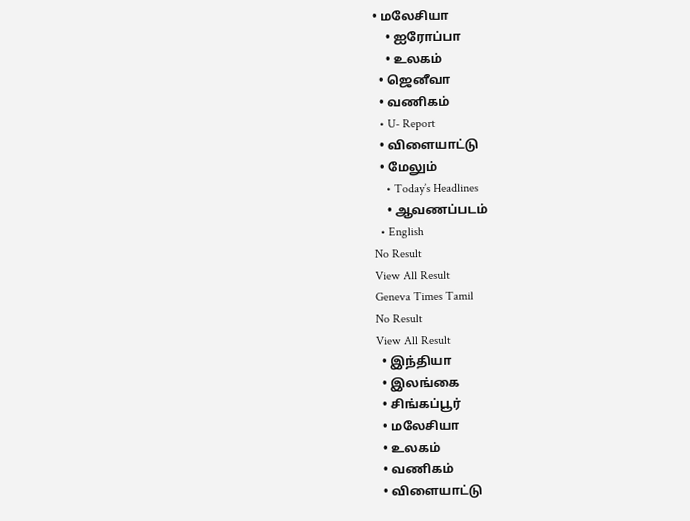• மலேசியா
    • ஐரோப்பா
    • உலகம்
  • ஜெனீவா
  • வணிகம்
  • U- Report
  • விளையாட்டு
  • மேலும்
    • Today’s Headlines
    • ஆவணப்படம்
  • English
No Result
View All Result
Geneva Times Tamil
No Result
View All Result
  • இந்தியா
  • இலங்கை
  • சிங்கப்பூர்
  • மலேசியா
  • உலகம்
  • வணிகம்
  • விளையாட்டு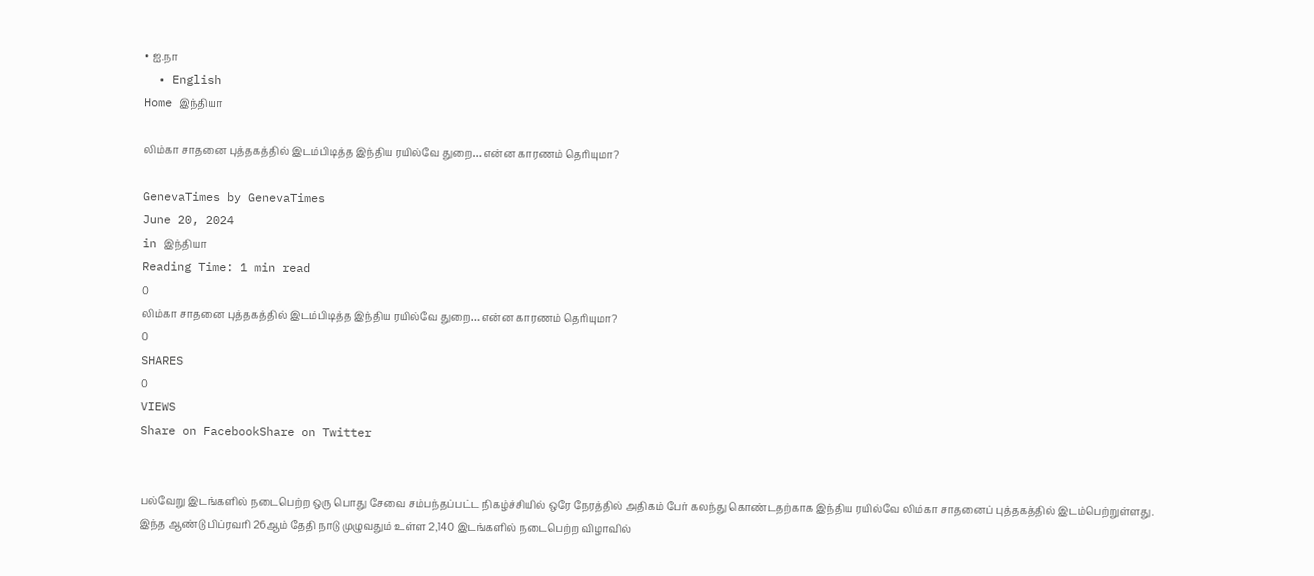• ஐ.நா
  • English
Home இந்தியா

லிம்கா சாதனை புத்தகத்தில் இடம்பிடித்த இந்திய ரயில்வே துறை… என்ன காரணம் தெரியுமா?

GenevaTimes by GenevaTimes
June 20, 2024
in இந்தியா
Reading Time: 1 min read
0
லிம்கா சாதனை புத்தகத்தில் இடம்பிடித்த இந்திய ரயில்வே துறை… என்ன காரணம் தெரியுமா?
0
SHARES
0
VIEWS
Share on FacebookShare on Twitter


பல்வேறு இடங்களில் நடைபெற்ற ஒரு பொது சேவை சம்பந்தப்பட்ட நிகழ்ச்சியில் ஒரே நேரத்தில் அதிகம் பேர் கலந்து கொண்டதற்காக இந்திய ரயில்வே லிம்கா சாதனைப் புத்தகத்தில் இடம்பெற்றுள்ளது. இந்த ஆண்டு பிப்ரவரி 26ஆம் தேதி நாடு முழுவதும் உள்ள 2,140 இடங்களில் நடைபெற்ற விழாவில்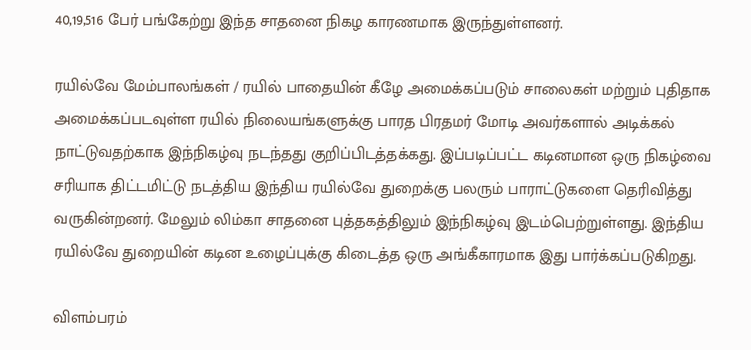40,19,516 பேர் பங்கேற்று இந்த சாதனை நிகழ காரணமாக இருந்துள்ளனர்.

ரயில்வே மேம்பாலங்கள் / ரயில் பாதையின் கீழே அமைக்கப்படும் சாலைகள் மற்றும் புதிதாக அமைக்கப்படவுள்ள ரயில் நிலையங்களுக்கு பாரத பிரதமர் மோடி அவர்களால் அடிக்கல் நாட்டுவதற்காக இந்நிகழ்வு நடந்தது குறிப்பிடத்தக்கது. இப்படிப்பட்ட கடினமான ஒரு நிகழ்வை சரியாக திட்டமிட்டு நடத்திய இந்திய ரயில்வே துறைக்கு பலரும் பாராட்டுகளை தெரிவித்து வருகின்றனர். மேலும் லிம்கா சாதனை புத்தகத்திலும் இந்நிகழ்வு இடம்பெற்றுள்ளது. இந்திய ரயில்வே துறையின் கடின உழைப்புக்கு கிடைத்த ஒரு அங்கீகாரமாக இது பார்க்கப்படுகிறது.

விளம்பரம்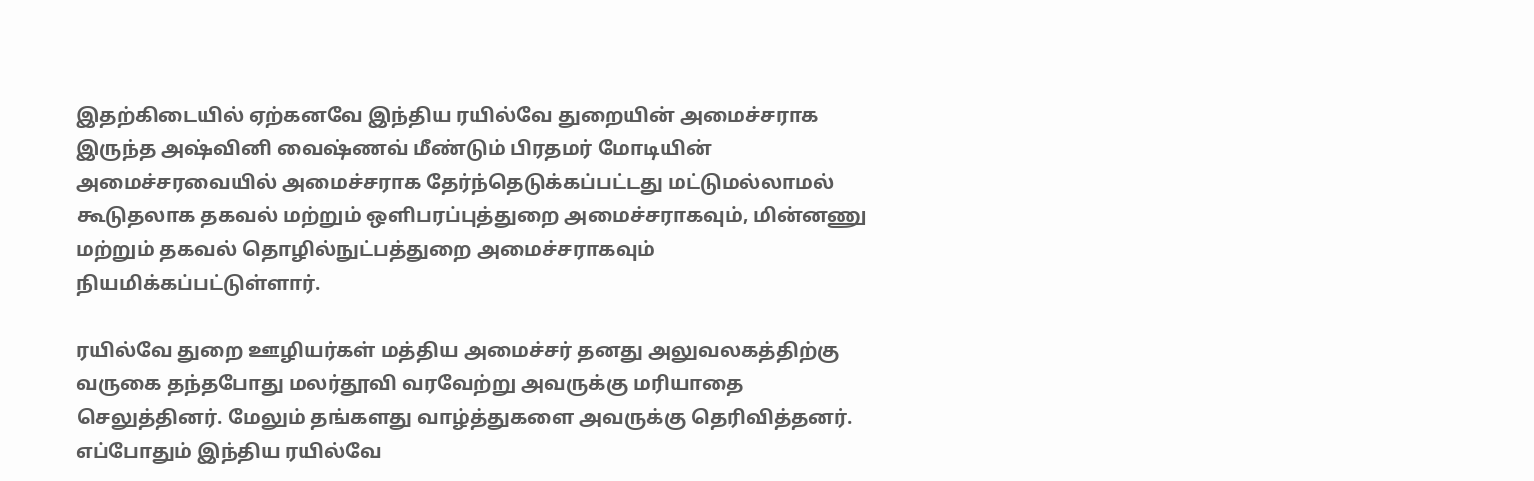இதற்கிடையில் ஏற்கனவே இந்திய ரயில்வே துறையின் அமைச்சராக இருந்த அஷ்வினி வைஷ்ணவ் மீண்டும் பிரதமர் மோடியின் அமைச்சரவையில் அமைச்சராக தேர்ந்தெடுக்கப்பட்டது மட்டுமல்லாமல் கூடுதலாக தகவல் மற்றும் ஒளிபரப்புத்துறை அமைச்சராகவும், மின்னணு மற்றும் தகவல் தொழில்நுட்பத்துறை அமைச்சராகவும் நியமிக்கப்பட்டுள்ளார்.

ரயில்வே துறை ஊழியர்கள் மத்திய அமைச்சர் தனது அலுவலகத்திற்கு வருகை தந்தபோது மலர்தூவி வரவேற்று அவருக்கு மரியாதை செலுத்தினர். மேலும் தங்களது வாழ்த்துகளை அவருக்கு தெரிவித்தனர். எப்போதும் இந்திய ரயில்வே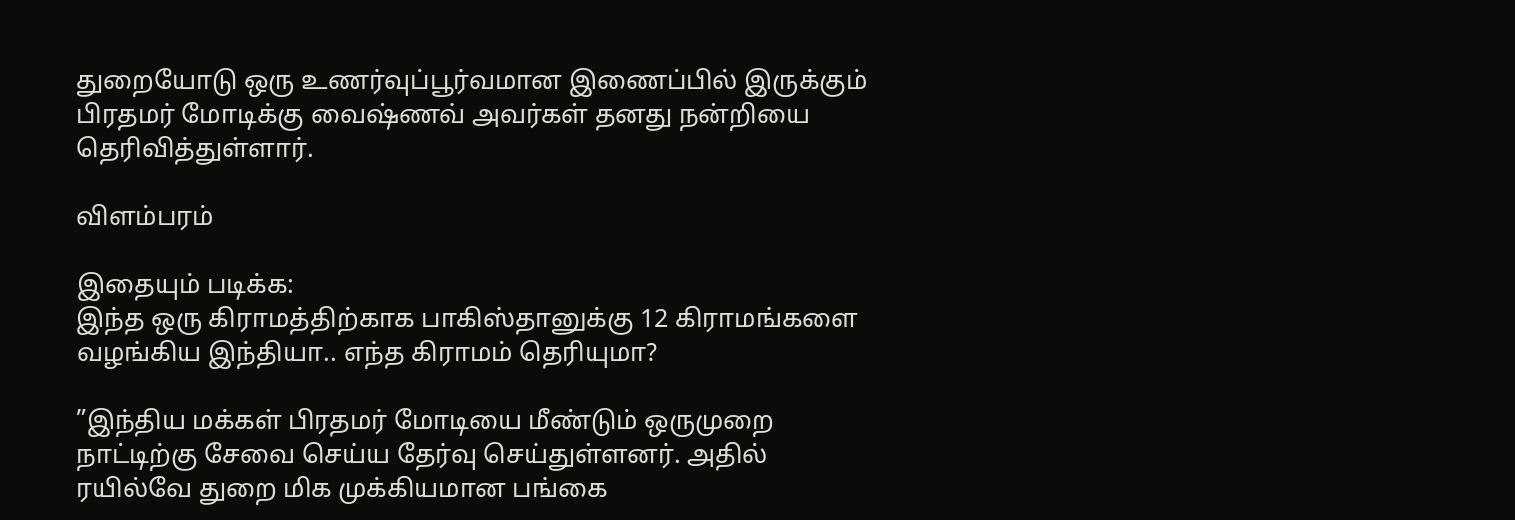துறையோடு ஒரு உணர்வுப்பூர்வமான இணைப்பில் இருக்கும் பிரதமர் மோடிக்கு வைஷ்ணவ் அவர்கள் தனது நன்றியை தெரிவித்துள்ளார்.

விளம்பரம்

இதையும் படிக்க:
இந்த ஒரு கிராமத்திற்காக பாகிஸ்தானுக்கு 12 கிராமங்களை வழங்கிய இந்தியா.. எந்த கிராமம் தெரியுமா?

”இந்திய மக்கள் பிரதமர் மோடியை மீண்டும் ஒருமுறை நாட்டிற்கு சேவை செய்ய தேர்வு செய்துள்ளனர். அதில் ரயில்வே துறை மிக முக்கியமான பங்கை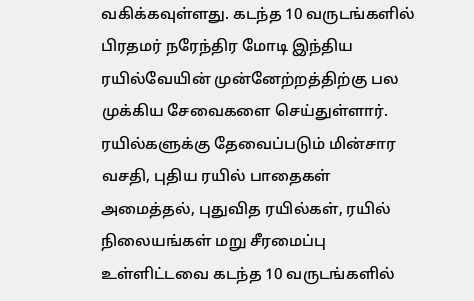வகிக்கவுள்ளது. கடந்த 10 வருடங்களில் பிரதமர் நரேந்திர மோடி இந்திய ரயில்வேயின் முன்னேற்றத்திற்கு பல முக்கிய சேவைகளை செய்துள்ளார். ரயில்களுக்கு தேவைப்படும் மின்சார வசதி, புதிய ரயில் பாதைகள் அமைத்தல், புதுவித ரயில்கள், ரயில் நிலையங்கள் மறு சீரமைப்பு உள்ளிட்டவை கடந்த 10 வருடங்களில்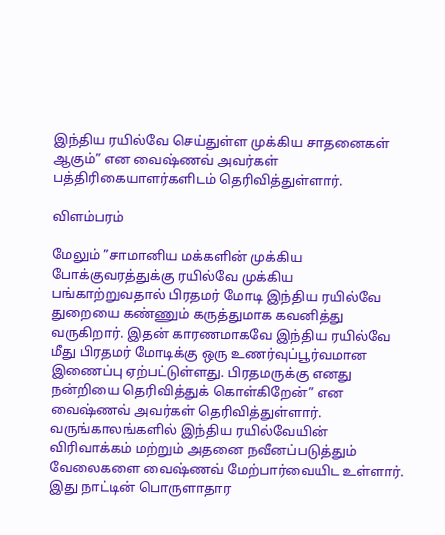இந்திய ரயில்வே செய்துள்ள முக்கிய சாதனைகள் ஆகும்” என வைஷ்ணவ் அவர்கள் பத்திரிகையாளர்களிடம் தெரிவித்துள்ளார்.

விளம்பரம்

மேலும் ”சாமானிய மக்களின் முக்கிய போக்குவரத்துக்கு ரயில்வே முக்கிய பங்காற்றுவதால் பிரதமர் மோடி இந்திய ரயில்வே துறையை கண்ணும் கருத்துமாக கவனித்து வருகிறார். இதன் காரணமாகவே இந்திய ரயில்வே மீது பிரதமர் மோடிக்கு ஒரு உணர்வுப்பூர்வமான இணைப்பு ஏற்பட்டுள்ளது. பிரதமருக்கு எனது நன்றியை தெரிவித்துக் கொள்கிறேன்” என வைஷ்ணவ் அவர்கள் தெரிவித்துள்ளார். வருங்காலங்களில் இந்திய ரயில்வேயின் விரிவாக்கம் மற்றும் அதனை நவீனப்படுத்தும் வேலைகளை வைஷ்ணவ் மேற்பார்வையிட உள்ளார். இது நாட்டின் பொருளாதார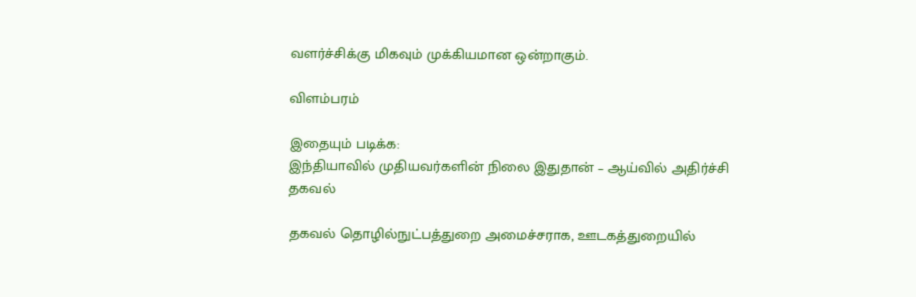வளர்ச்சிக்கு மிகவும் முக்கியமான ஒன்றாகும்.

விளம்பரம்

இதையும் படிக்க:
இந்தியாவில் முதியவர்களின் நிலை இதுதான் – ஆய்வில் அதிர்ச்சி தகவல்

தகவல் தொழில்நுட்பத்துறை அமைச்சராக, ஊடகத்துறையில்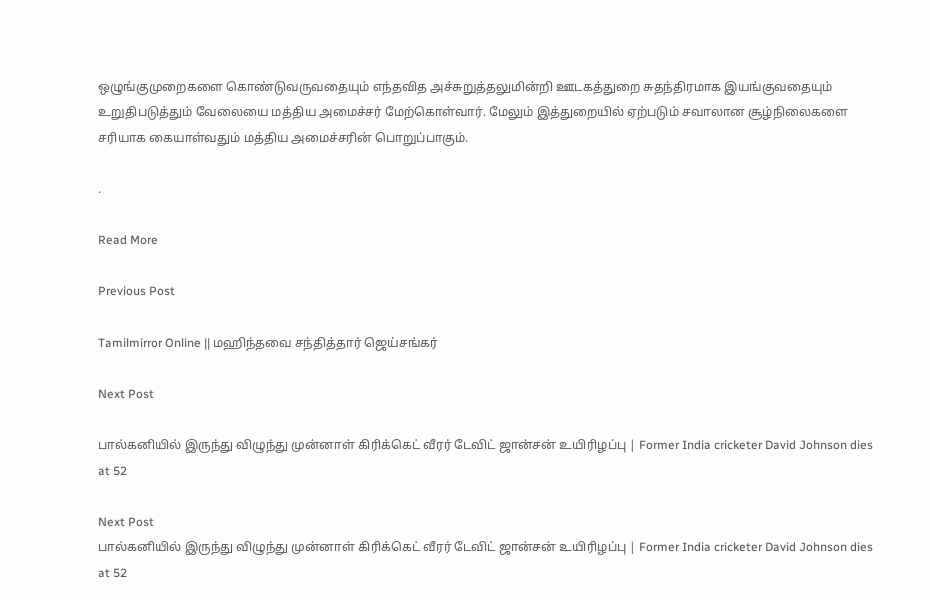ஒழுங்குமுறைகளை கொண்டுவருவதையும் எந்தவித அச்சுறுத்தலுமின்றி ஊடகத்துறை சுதந்திரமாக இயங்குவதையும் உறுதிபடுத்தும் வேலையை மத்திய அமைச்சர் மேற்கொள்வார். மேலும் இத்துறையில் ஏற்படும் சவாலான சூழ்நிலைகளை சரியாக கையாள்வதும் மத்திய அமைச்சரின் பொறுப்பாகும்.

.

Read More

Previous Post

Tamilmirror Online || மஹிந்தவை சந்தித்தார் ஜெய்சங்கர்

Next Post

பால்கனியில் இருந்து விழுந்து முன்னாள் கிரிக்கெட் வீரர் டேவிட் ஜான்சன் உயிரிழப்பு | Former India cricketer David Johnson dies at 52

Next Post
பால்கனியில் இருந்து விழுந்து முன்னாள் கிரிக்கெட் வீரர் டேவிட் ஜான்சன் உயிரிழப்பு | Former India cricketer David Johnson dies at 52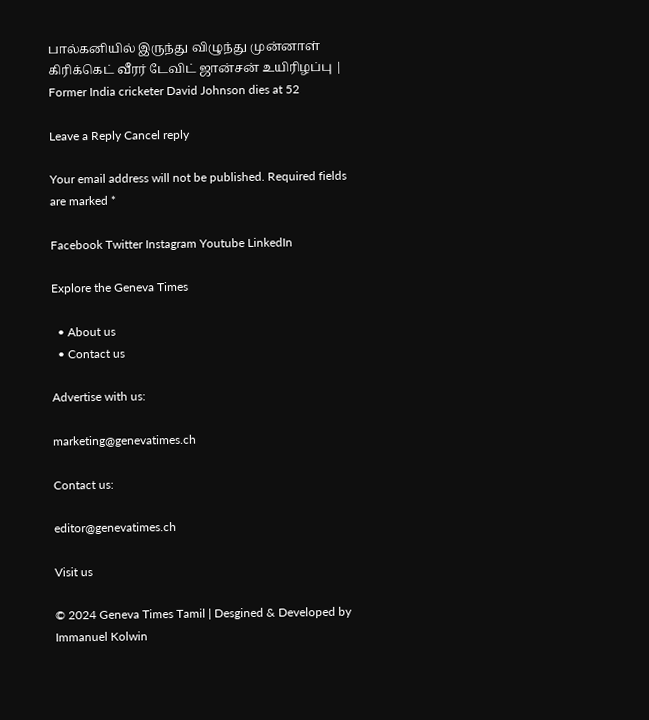பால்கனியில் இருந்து விழுந்து முன்னாள் கிரிக்கெட் வீரர் டேவிட் ஜான்சன் உயிரிழப்பு | Former India cricketer David Johnson dies at 52

Leave a Reply Cancel reply

Your email address will not be published. Required fields are marked *

Facebook Twitter Instagram Youtube LinkedIn

Explore the Geneva Times

  • About us
  • Contact us

Advertise with us:

marketing@genevatimes.ch

Contact us:

editor@genevatimes.ch

Visit us

© 2024 Geneva Times Tamil | Desgined & Developed by Immanuel Kolwin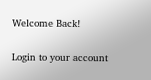Welcome Back!

Login to your account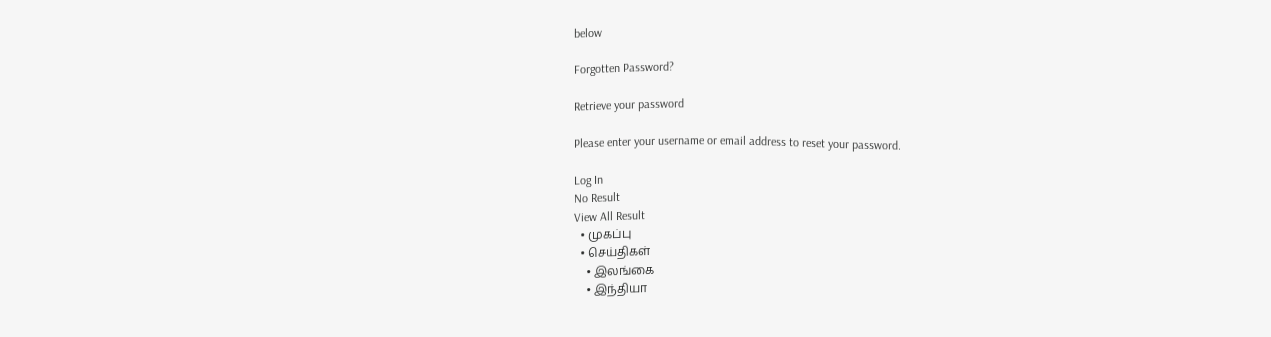below

Forgotten Password?

Retrieve your password

Please enter your username or email address to reset your password.

Log In
No Result
View All Result
  • முகப்பு
  • செய்திகள்
    • இலங்கை
    • இந்தியா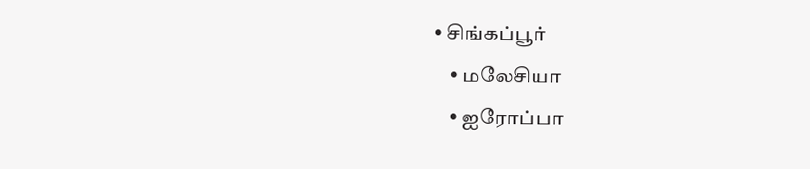• சிங்கப்பூர்
    • மலேசியா
    • ஐரோப்பா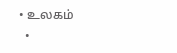• உலகம்
  •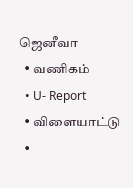ஜெனீவா
  • வணிகம்
  • U- Report
  • விளையாட்டு
  •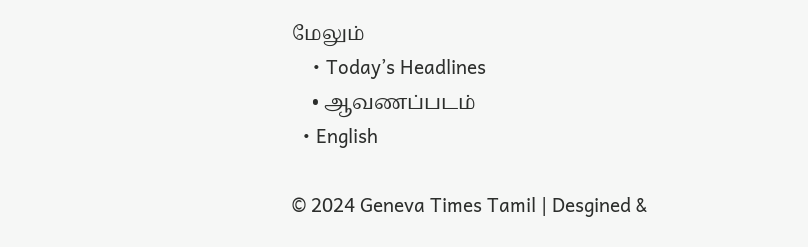மேலும்
    • Today’s Headlines
    • ஆவணப்படம்
  • English

© 2024 Geneva Times Tamil | Desgined &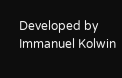Developed by Immanuel Kolwin